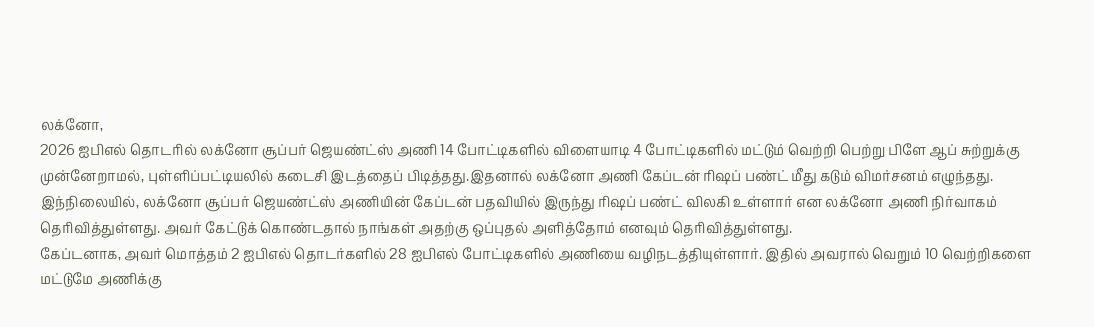லக்னோ,
2026 ஐபிஎல் தொடரில் லக்னோ சூப்பர் ஜெயண்ட்ஸ் அணி 14 போட்டிகளில் விளையாடி 4 போட்டிகளில் மட்டும் வெற்றி பெற்று பிளே ஆப் சுற்றுக்கு முன்னேறாமல், புள்ளிப்பட்டியலில் கடைசி இடத்தைப் பிடித்தது.இதனால் லக்னோ அணி கேப்டன் ரிஷப் பண்ட் மீது கடும் விமர்சனம் எழுந்தது.
இந்நிலையில், லக்னோ சூப்பர் ஜெயண்ட்ஸ் அணியின் கேப்டன் பதவியில் இருந்து ரிஷப் பண்ட் விலகி உள்ளார் என லக்னோ அணி நிர்வாகம் தெரிவித்துள்ளது. அவர் கேட்டுக் கொண்டதால் நாங்கள் அதற்கு ஒப்புதல் அளித்தோம் எனவும் தெரிவித்துள்ளது.
கேப்டனாக, அவர் மொத்தம் 2 ஐபிஎல் தொடர்களில் 28 ஐபிஎல் போட்டிகளில் அணியை வழிநடத்தியுள்ளார். இதில் அவரால் வெறும் 10 வெற்றிகளை மட்டுமே அணிக்கு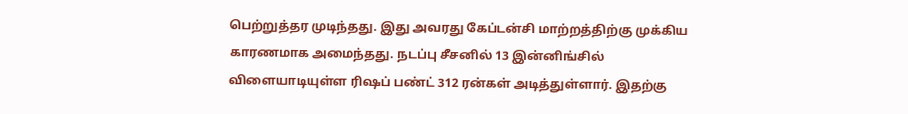பெற்றுத்தர முடிந்தது. இது அவரது கேப்டன்சி மாற்றத்திற்கு முக்கிய காரணமாக அமைந்தது. நடப்பு சீசனில் 13 இன்னிங்சில் விளையாடியுள்ள ரிஷப் பண்ட் 312 ரன்கள் அடித்துள்ளார். இதற்கு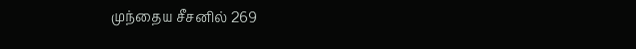முந்தைய சீசனில் 269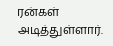ரன்கள் அடித்துள்ளார்.